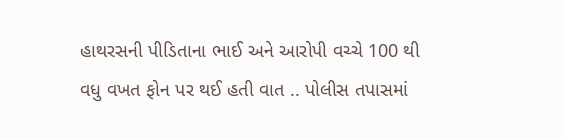હાથરસની પીડિતાના ભાઈ અને આરોપી વચ્ચે 100 થી વધુ વખત ફોન પર થઈ હતી વાત .. પોલીસ તપાસમાં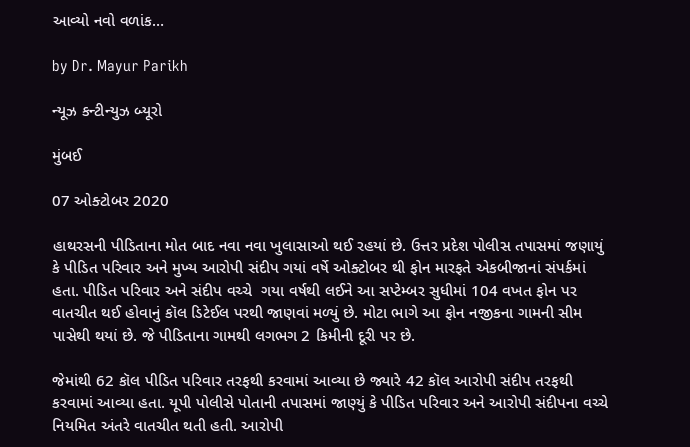આવ્યો નવો વળાંક…

by Dr. Mayur Parikh

ન્યૂઝ કન્ટીન્યુઝ બ્યૂરો

મુંબઈ

07 ઓક્ટોબર 2020

હાથરસની પીડિતાના મોત બાદ નવા નવા ખુલાસાઓ થઈ રહયાં છે. ઉત્તર પ્રદેશ પોલીસ તપાસમાં જણાયું કે પીડિત પરિવાર અને મુખ્ય આરોપી સંદીપ ગયાં વર્ષે ઓક્ટોબર થી ફોન મારફતે એકબીજાનાં સંપર્કમાં હતા. પીડિત પરિવાર અને સંદીપ વચ્ચે  ગયા વર્ષથી લઈને આ સપ્ટેમ્બર સુધીમાં 104 વખત ફોન પર વાતચીત થઈ હોવાનું કૉલ ડિટેઈલ પરથી જાણવાં મળ્યું છે. મોટા ભાગે આ ફોન નજીકના ગામની સીમ પાસેથી થયાં છે. જે પીડિતાના ગામથી લગભગ 2 કિમીની દૂરી પર છે.

જેમાંથી 62 કૉલ પીડિત પરિવાર તરફથી કરવામાં આવ્યા છે જ્યારે 42 કૉલ આરોપી સંદીપ તરફથી કરવામાં આવ્યા હતા. યૂપી પોલીસે પોતાની તપાસમાં જાણ્યું કે પીડિત પરિવાર અને આરોપી સંદીપના વચ્ચે નિયમિત અંતરે વાતચીત થતી હતી. આરોપી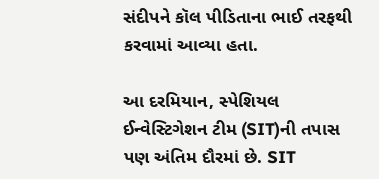સંદીપને કૉલ પીડિતાના ભાઈ તરફથી કરવામાં આવ્યા હતા.

આ દરમિયાન, સ્પેશિયલ ઈન્વેસ્ટિગેશન ટીમ (SIT)ની તપાસ પણ અંતિમ દૌરમાં છે. SIT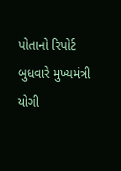પોતાનો રિપોર્ટ બુધવારે મુખ્યમંત્રી યોગી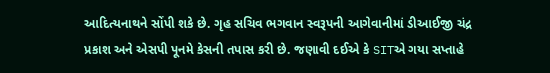આદિત્યનાથને સોંપી શકે છે. ગૃહ સચિવ ભગવાન સ્વરૂપની આગેવાનીમાં ડીઆઈજી ચંદ્ર પ્રકાશ અને એસપી પૂનમે કેસની તપાસ કરી છે. જણાવી દઈએ કે SITએ ગયા સપ્તાહે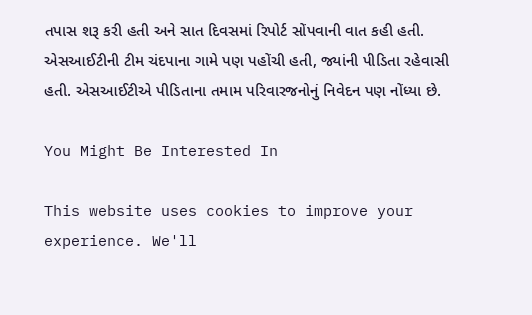તપાસ શરૂ કરી હતી અને સાત દિવસમાં રિપોર્ટ સોંપવાની વાત કહી હતી. એસઆઈટીની ટીમ ચંદપાના ગામે પણ પહોંચી હતી, જ્યાંની પીડિતા રહેવાસી હતી. એસઆઈટીએ પીડિતાના તમામ પરિવારજનોનું નિવેદન પણ નોંધ્યા છે.

You Might Be Interested In

This website uses cookies to improve your experience. We'll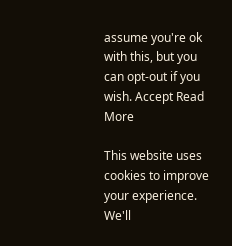assume you're ok with this, but you can opt-out if you wish. Accept Read More

This website uses cookies to improve your experience. We'll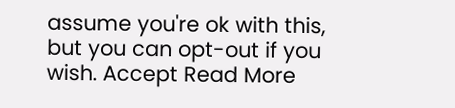assume you're ok with this, but you can opt-out if you wish. Accept Read More